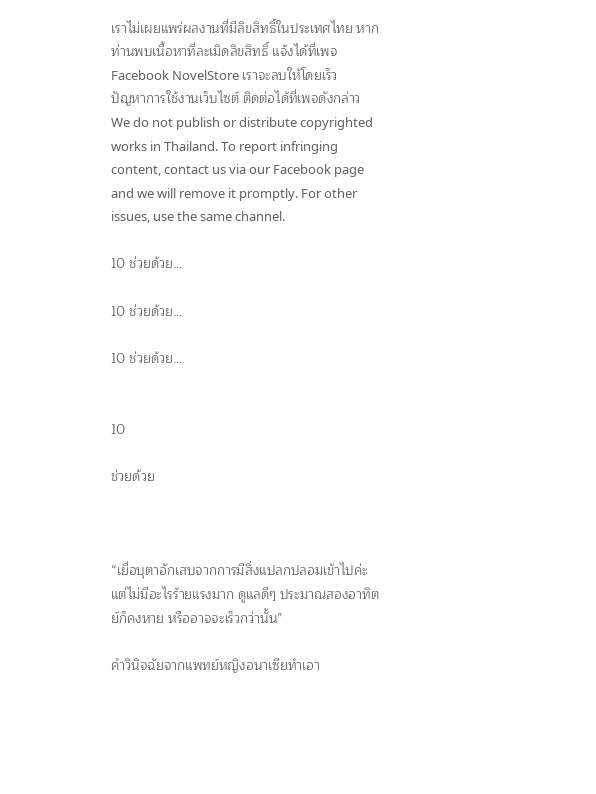เราไม่เผยแพร่ผลงานที่มีลิขสิทธิ์ในประเทศไทย หากท่านพบเนื้อหาที่ละเมิดลิขสิทธิ์ แจ้งได้ที่เพจ Facebook NovelStore เราจะลบให้โดยเร็ว
ปัญหาการใช้งานเว็บไซต์ ติดต่อได้ที่เพจดังกล่าว
We do not publish or distribute copyrighted works in Thailand. To report infringing content, contact us via our Facebook page and we will remove it promptly. For other issues, use the same channel.

10 ช่วยด้วย…

10 ช่วยด้วย…

10 ช่วยด้วย…


10

ช่วยด้วย



“เยื่อบุตาอักเสบจากการมีสิ่งแปลกปลอมเข้าไปค่ะ แต่ไม่มีอะไรร้ายแรงมาก ดูแลดีๆ ประมาณสองอาทิตย์ก็คงหาย หรืออาจจะเร็วกว่านั้น”

คำวินิจฉัยจากแพทย์หญิงอนาเซียทำเอา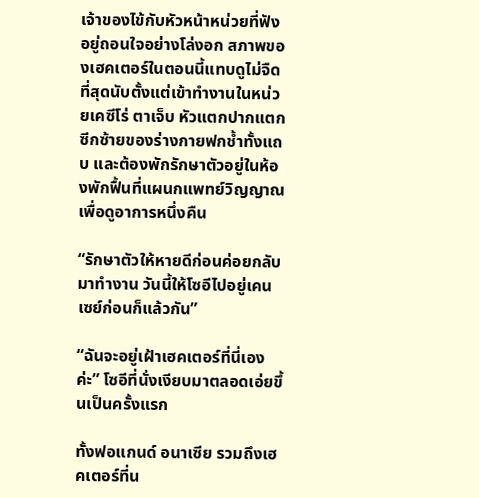เจ้าของไข้กับหัวหน้าหน่วยที่ฟังอยู่ถอนใจอย่างโล่งอก สภาพของเฮคเตอร์ในตอนนี้แทบดูไม่จืดที่สุดนับตั้งแต่เข้าทำงานในหน่วยเคซีโร่ ตาเจ็บ หัวแตกปากแตก ซีกซ้ายของร่างกายฟกช้ำทั้งแถบ และต้องพักรักษาตัวอยู่ในห้องพักฟื้นที่แผนกแพทย์วิญญาณเพื่อดูอาการหนึ่งคืน

“รักษาตัวให้หายดีก่อนค่อยกลับมาทำงาน วันนี้ให้โซอีไปอยู่เคนเซย์ก่อนก็แล้วกัน”

“ฉันจะอยู่เฝ้าเฮคเตอร์ที่นี่เองค่ะ” โซอีที่นั่งเงียบมาตลอดเอ่ยขึ้นเป็นครั้งแรก

ทั้งฟอแกนด์ อนาเซีย รวมถึงเฮคเตอร์ที่น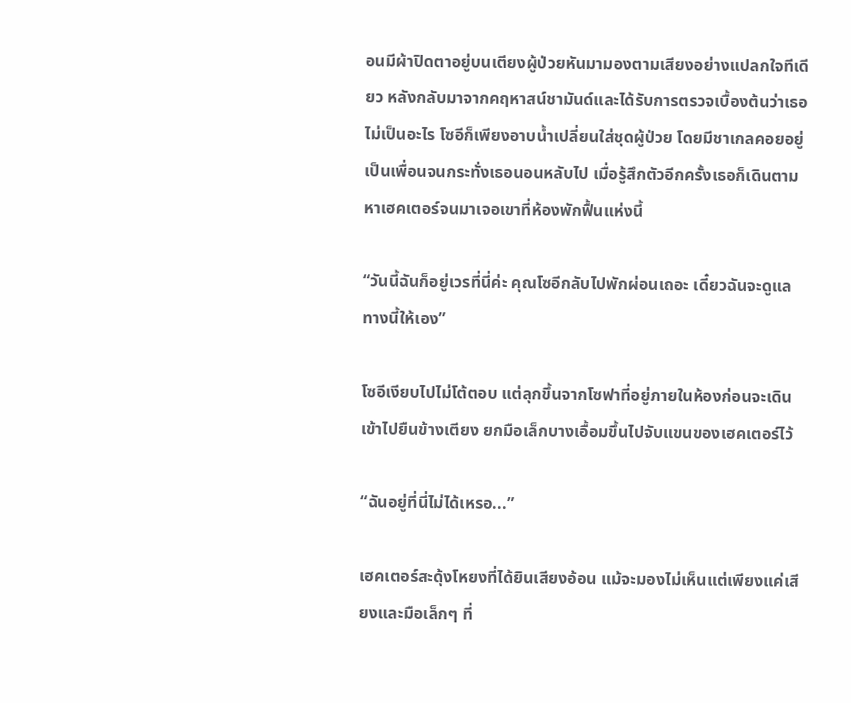อนมีผ้าปิดตาอยู่บนเตียงผู้ป่วยหันมามองตามเสียงอย่างแปลกใจทีเดียว หลังกลับมาจากคฤหาสน์ชามันด์และได้รับการตรวจเบื้องต้นว่าเธอไม่เป็นอะไร โซอีก็เพียงอาบน้ำเปลี่ยนใส่ชุดผู้ป่วย โดยมีชาเกลคอยอยู่เป็นเพื่อนจนกระทั่งเธอนอนหลับไป เมื่อรู้สึกตัวอีกครั้งเธอก็เดินตามหาเฮคเตอร์จนมาเจอเขาที่ห้องพักฟื้นแห่งนี้

“วันนี้ฉันก็อยู่เวรที่นี่ค่ะ คุณโซอีกลับไปพักผ่อนเถอะ เดี๋ยวฉันจะดูแลทางนี้ให้เอง”

โซอีเงียบไปไม่โต้ตอบ แต่ลุกขึ้นจากโซฟาที่อยู่ภายในห้องก่อนจะเดินเข้าไปยืนข้างเตียง ยกมือเล็กบางเอื้อมขึ้นไปจับแขนของเฮคเตอร์ไว้

“ฉันอยู่ที่นี่ไม่ได้เหรอ...”

เฮคเตอร์สะดุ้งโหยงที่ได้ยินเสียงอ้อน แม้จะมองไม่เห็นแต่เพียงแค่เสียงและมือเล็กๆ ที่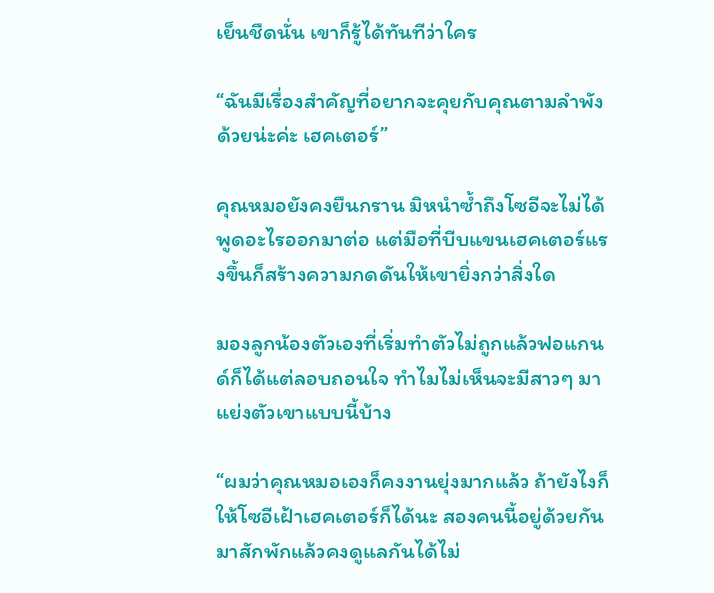เย็นชืดนั่น เขาก็รู้ได้ทันทีว่าใคร

“ฉันมีเรื่องสำคัญที่อยากจะคุยกับคุณตามลำพังด้วยน่ะค่ะ เฮคเตอร์”

คุณหมอยังคงยืนกราน มิหนำซ้ำถึงโซอีจะไม่ได้พูดอะไรออกมาต่อ แต่มือที่บีบแขนเฮคเตอร์แรงขึ้นก็สร้างความกดดันให้เขายิ่งกว่าสิ่งใด

มองลูกน้องตัวเองที่เริ่มทำตัวไม่ถูกแล้วฟอแกนด์ก็ได้แต่ลอบถอนใจ ทำไมไม่เห็นจะมีสาวๆ มาแย่งตัวเขาแบบนี้บ้าง

“ผมว่าคุณหมอเองก็คงงานยุ่งมากแล้ว ถ้ายังไงก็ให้โซอีเฝ้าเฮคเตอร์ก็ได้นะ สองคนนี้อยู่ด้วยกันมาสักพักแล้วคงดูแลกันได้ไม่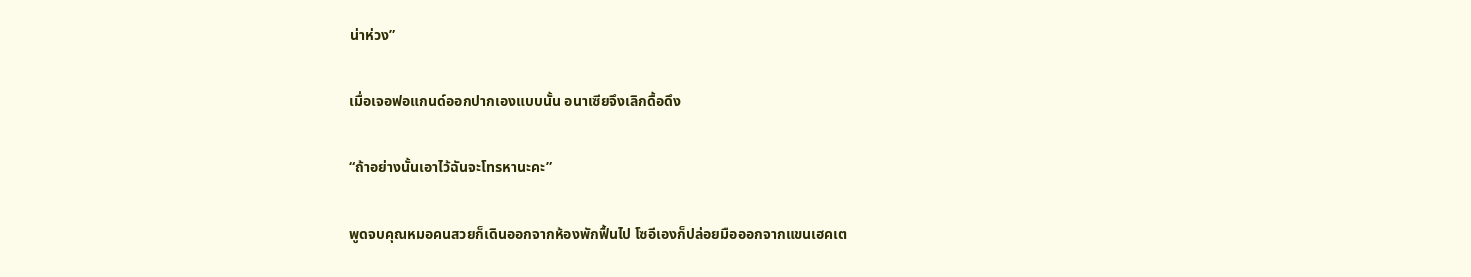น่าห่วง”

เมื่อเจอฟอแกนด์ออกปากเองแบบนั้น อนาเซียจึงเลิกดื้อดึง

“ถ้าอย่างนั้นเอาไว้ฉันจะโทรหานะคะ”

พูดจบคุณหมอคนสวยก็เดินออกจากห้องพักฟื้นไป โซอีเองก็ปล่อยมือออกจากแขนเฮคเต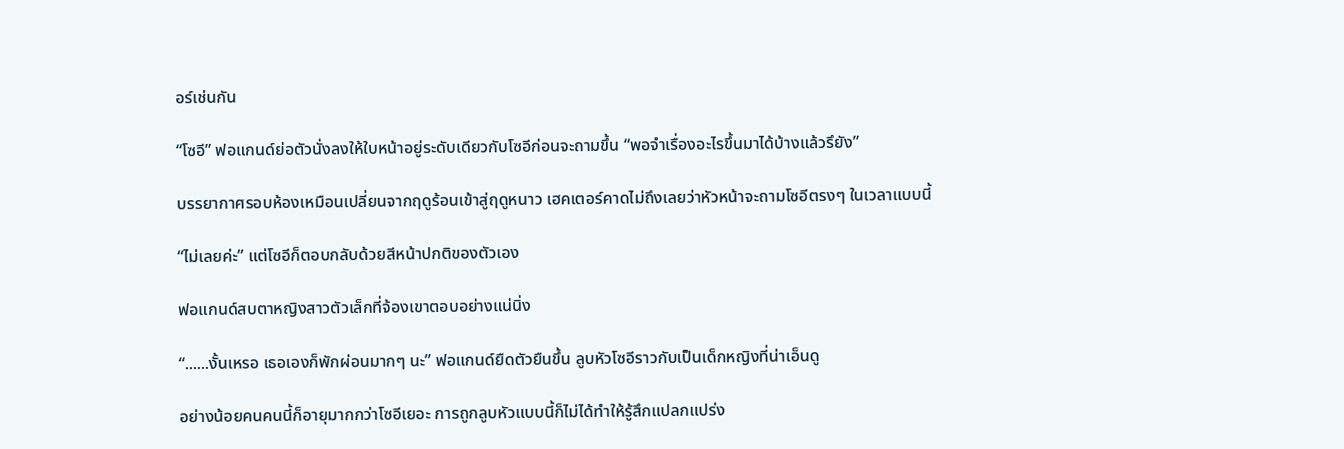อร์เช่นกัน

“โซอี” ฟอแกนด์ย่อตัวนั่งลงให้ใบหน้าอยู่ระดับเดียวกับโซอีก่อนจะถามขึ้น “พอจำเรื่องอะไรขึ้นมาได้บ้างแล้วรึยัง”

บรรยากาศรอบห้องเหมือนเปลี่ยนจากฤดูร้อนเข้าสู่ฤดูหนาว เฮคเตอร์คาดไม่ถึงเลยว่าหัวหน้าจะถามโซอีตรงๆ ในเวลาแบบนี้

“ไม่เลยค่ะ” แต่โซอีก็ตอบกลับด้วยสีหน้าปกติของตัวเอง

ฟอแกนด์สบตาหญิงสาวตัวเล็กที่จ้องเขาตอบอย่างแน่นิ่ง

“......งั้นเหรอ เธอเองก็พักผ่อนมากๆ นะ” ฟอแกนด์ยืดตัวยืนขึ้น ลูบหัวโซอีราวกับเป็นเด็กหญิงที่น่าเอ็นดู

อย่างน้อยคนคนนี้ก็อายุมากกว่าโซอีเยอะ การถูกลูบหัวแบบนี้ก็ไม่ได้ทำให้รู้สึกแปลกแปร่ง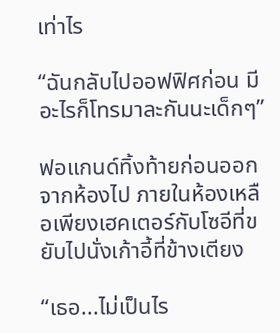เท่าไร

“ฉันกลับไปออฟฟิศก่อน มีอะไรก็โทรมาละกันนะเด็กๆ”

ฟอแกนด์ทิ้งท้ายก่อนออกจากห้องไป ภายในห้องเหลือเพียงเฮคเตอร์กับโซอีที่ขยับไปนั่งเก้าอี้ที่ข้างเตียง

“เธอ...ไม่เป็นไร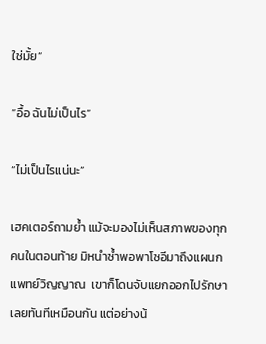ใช่มั้ย”

“อื้อ ฉันไม่เป็นไร”

“ไม่เป็นไรแน่นะ”

เฮคเตอร์ถามย้ำ แม้จะมองไม่เห็นสภาพของทุกคนในตอนท้าย มิหนำซ้ำพอพาโซอีมาถึงแผนกแพทย์วิญญาณ  เขาก็โดนจับแยกออกไปรักษาเลยทันทีเหมือนกัน แต่อย่างน้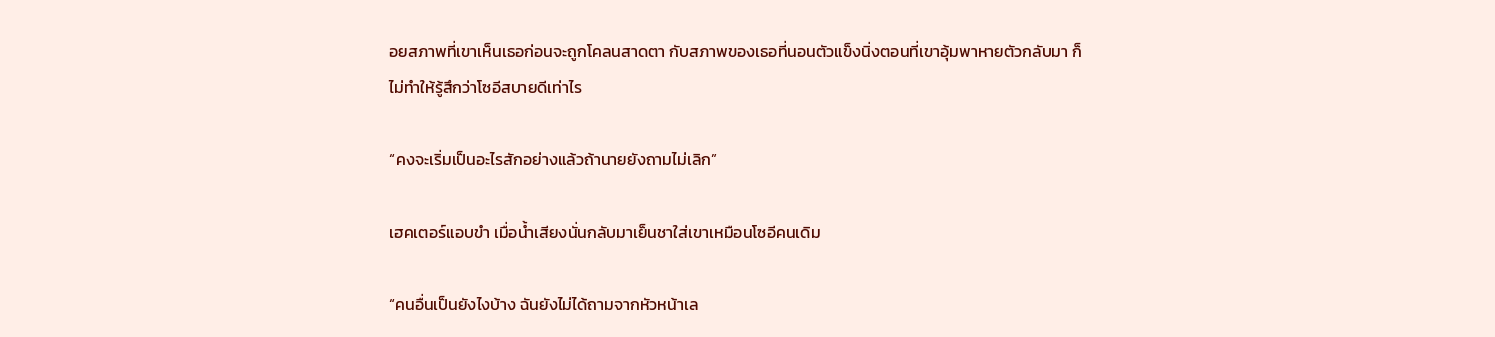อยสภาพที่เขาเห็นเธอก่อนจะถูกโคลนสาดตา กับสภาพของเธอที่นอนตัวแข็งนิ่งตอนที่เขาอุ้มพาหายตัวกลับมา ก็ไม่ทำให้รู้สึกว่าโซอีสบายดีเท่าไร

“คงจะเริ่มเป็นอะไรสักอย่างแล้วถ้านายยังถามไม่เลิก”

เฮคเตอร์แอบขำ เมื่อน้ำเสียงนั่นกลับมาเย็นชาใส่เขาเหมือนโซอีคนเดิม

“คนอื่นเป็นยังไงบ้าง ฉันยังไม่ได้ถามจากหัวหน้าเล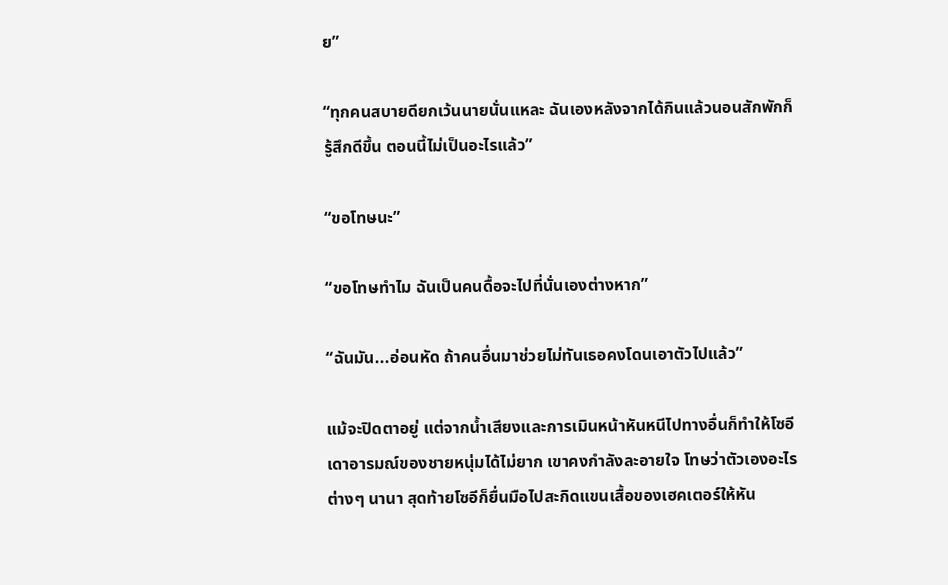ย”

“ทุกคนสบายดียกเว้นนายนั่นแหละ ฉันเองหลังจากได้กินแล้วนอนสักพักก็รู้สึกดีขึ้น ตอนนี้ไม่เป็นอะไรแล้ว”

“ขอโทษนะ”

“ขอโทษทำไม ฉันเป็นคนดื้อจะไปที่นั่นเองต่างหาก”

“ฉันมัน...อ่อนหัด ถ้าคนอื่นมาช่วยไม่ทันเธอคงโดนเอาตัวไปแล้ว”

แม้จะปิดตาอยู่ แต่จากน้ำเสียงและการเมินหน้าหันหนีไปทางอื่นก็ทำให้โซอีเดาอารมณ์ของชายหนุ่มได้ไม่ยาก เขาคงกำลังละอายใจ โทษว่าตัวเองอะไรต่างๆ นานา สุดท้ายโซอีก็ยื่นมือไปสะกิดแขนเสื้อของเฮคเตอร์ให้หัน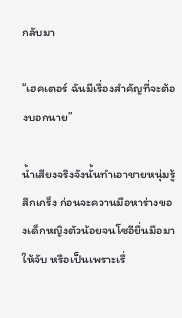กลับมา

“เฮคเตอร์ ฉันมีเรื่องสำคัญที่จะต้องบอกนาย”

น้ำเสียงจริงจังนั้นทำเอาชายหนุ่มรู้สึกเกร็ง ก่อนจะควานมือหาร่างของเด็กหญิงตัวน้อยจนโซอียื่นมือมาให้จับ หรือเป็นเพราะเรื่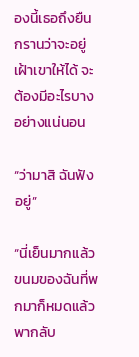องนี้เธอถึงยืนกรานว่าจะอยู่เฝ้าเขาให้ได้ จะต้องมีอะไรบางอย่างแน่นอน

“ว่ามาสิ ฉันฟังอยู่”

“นี่เย็นมากแล้ว ขนมของฉันที่พกมาก็หมดแล้ว พากลับ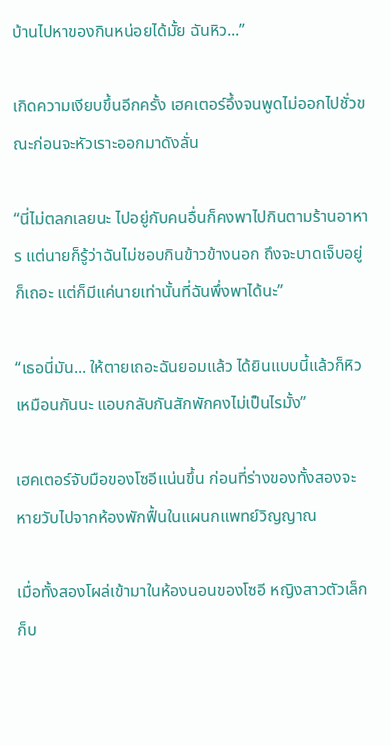บ้านไปหาของกินหน่อยได้มั้ย ฉันหิว...”

เกิดความเงียบขึ้นอีกครั้ง เฮคเตอร์อึ้งจนพูดไม่ออกไปชั่วขณะก่อนจะหัวเราะออกมาดังลั่น

“นี่ไม่ตลกเลยนะ ไปอยู่กับคนอื่นก็คงพาไปกินตามร้านอาหาร แต่นายก็รู้ว่าฉันไม่ชอบกินข้าวข้างนอก ถึงจะบาดเจ็บอยู่ก็เถอะ แต่ก็มีแค่นายเท่านั้นที่ฉันพึ่งพาได้นะ”

“เธอนี่มัน... ให้ตายเถอะฉันยอมแล้ว ได้ยินแบบนี้แล้วก็หิวเหมือนกันนะ แอบกลับกันสักพักคงไม่เป็นไรมั้ง”

เฮคเตอร์จับมือของโซอีแน่นขึ้น ก่อนที่ร่างของทั้งสองจะหายวับไปจากห้องพักฟื้นในแผนกแพทย์วิญญาณ

เมื่อทั้งสองโผล่เข้ามาในห้องนอนของโซอี หญิงสาวตัวเล็กก็บ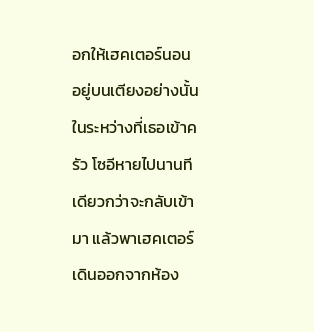อกให้เฮคเตอร์นอนอยู่บนเตียงอย่างนั้นในระหว่างที่เธอเข้าครัว โซอีหายไปนานทีเดียวกว่าจะกลับเข้ามา แล้วพาเฮคเตอร์เดินออกจากห้อง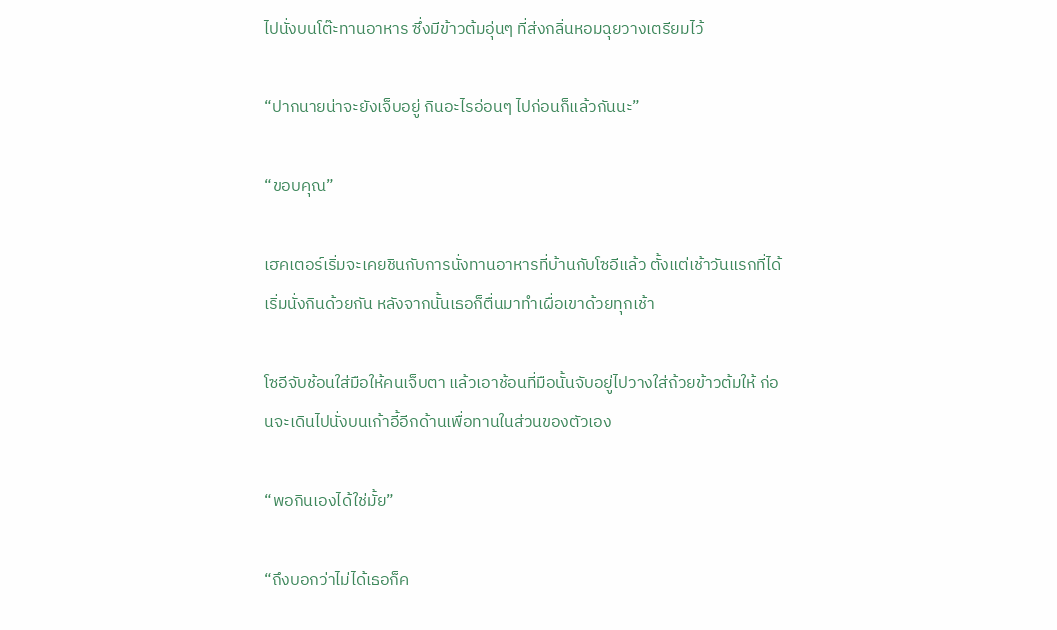ไปนั่งบนโต๊ะทานอาหาร ซึ่งมีข้าวต้มอุ่นๆ ที่ส่งกลิ่นหอมฉุยวางเตรียมไว้

“ปากนายน่าจะยังเจ็บอยู่ กินอะไรอ่อนๆ ไปก่อนก็แล้วกันนะ”

“ขอบคุณ”

เฮคเตอร์เริ่มจะเคยชินกับการนั่งทานอาหารที่บ้านกับโซอีแล้ว ตั้งแต่เช้าวันแรกที่ได้เริ่มนั่งกินด้วยกัน หลังจากนั้นเธอก็ตื่นมาทำเผื่อเขาด้วยทุกเช้า

โซอีจับช้อนใส่มือให้คนเจ็บตา แล้วเอาช้อนที่มือนั้นจับอยู่ไปวางใส่ถ้วยข้าวต้มให้ ก่อนจะเดินไปนั่งบนเก้าอี้อีกด้านเพื่อทานในส่วนของตัวเอง

“พอกินเองได้ใช่มั้ย”

“ถึงบอกว่าไม่ได้เธอก็ค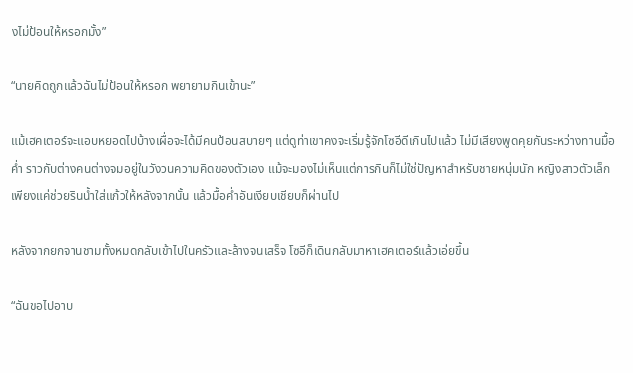งไม่ป้อนให้หรอกมั้ง”

“นายคิดถูกแล้วฉันไม่ป้อนให้หรอก พยายามกินเข้านะ”

แม้เฮคเตอร์จะแอบหยอดไปบ้างเผื่อจะได้มีคนป้อนสบายๆ แต่ดูท่าเขาคงจะเริ่มรู้จักโซอีดีเกินไปแล้ว ไม่มีเสียงพูดคุยกันระหว่างทานมื้อค่ำ ราวกับต่างคนต่างจมอยู่ในวังวนความคิดของตัวเอง แม้จะมองไม่เห็นแต่การกินก็ไม่ใช่ปัญหาสำหรับชายหนุ่มนัก หญิงสาวตัวเล็กเพียงแค่ช่วยรินน้ำใส่แก้วให้หลังจากนั้น แล้วมื้อค่ำอันเงียบเชียบก็ผ่านไป

หลังจากยกจานชามทั้งหมดกลับเข้าไปในครัวและล้างจนเสร็จ โซอีก็เดินกลับมาหาเฮคเตอร์แล้วเอ่ยขึ้น

“ฉันขอไปอาบ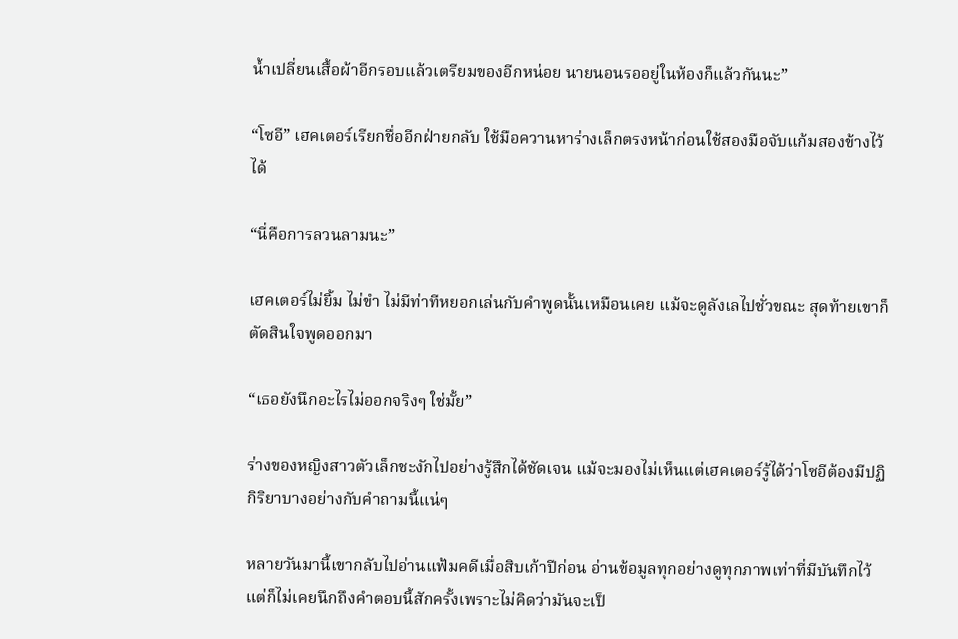น้ำเปลี่ยนเสื้อผ้าอีกรอบแล้วเตรียมของอีกหน่อย นายนอนรออยู่ในห้องก็แล้วกันนะ”

“โซอี” เฮคเตอร์เรียกชื่ออีกฝ่ายกลับ ใช้มือควานหาร่างเล็กตรงหน้าก่อนใช้สองมือจับแก้มสองข้างไว้ได้

“นี่คือการลวนลามนะ”

เฮคเตอร์ไม่ยิ้ม ไม่ขำ ไม่มีท่าทีหยอกเล่นกับคำพูดนั้นเหมือนเคย แม้จะดูลังเลไปชั่วขณะ สุดท้ายเขาก็ตัดสินใจพูดออกมา

“เธอยังนึกอะไรไม่ออกจริงๆ ใช่มั้ย”

ร่างของหญิงสาวตัวเล็กชะงักไปอย่างรู้สึกได้ชัดเจน แม้จะมองไม่เห็นแต่เฮคเตอร์รู้ได้ว่าโซอีต้องมีปฏิกิริยาบางอย่างกับคำถามนี้แน่ๆ

หลายวันมานี้เขากลับไปอ่านแฟ้มคดีเมื่อสิบเก้าปีก่อน อ่านข้อมูลทุกอย่างดูทุกภาพเท่าที่มีบันทึกไว้ แต่ก็ไม่เคยนึกถึงคำตอบนี้สักครั้งเพราะไม่คิดว่ามันจะเป็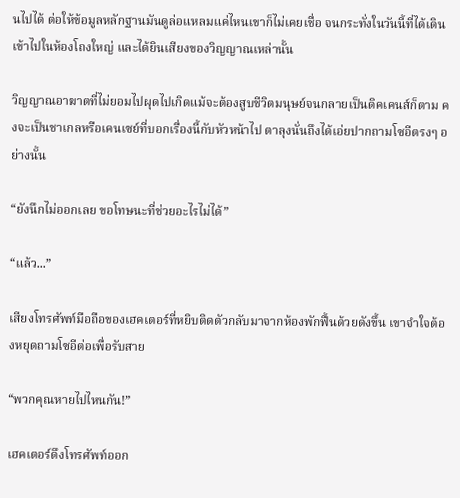นไปได้ ต่อให้ข้อมูลหลักฐานมันดูล่อแหลมแค่ไหนเขาก็ไม่เคยเชื่อ จนกระทั่งในวันนี้ที่ได้เดินเข้าไปในห้องโถงใหญ่ และได้ยินเสียงของวิญญาณเหล่านั้น

วิญญาณอาฆาตที่ไม่ยอมไปผุดไปเกิดแม้จะต้องสูบชีวิตมนุษย์จนกลายเป็นดิคเคนส์ก็ตาม คงจะเป็นชาเกลหรือเคนเซย์ที่บอกเรื่องนี้กับหัวหน้าไป ตาลุงนั่นถึงได้เอ่ยปากถามโซอีตรงๆ อย่างนั้น

“ยังนึกไม่ออกเลย ขอโทษนะที่ช่วยอะไรไม่ได้”

“แล้ว...”

เสียงโทรศัพท์มือถือของเฮคเตอร์ที่หยิบติดตัวกลับมาจากห้องพักฟื้นด้วยดังขึ้น เขาจำใจต้องหยุดถามโซอีต่อเพื่อรับสาย

“พวกคุณหายไปไหนกัน!”

เฮคเตอร์ดึงโทรศัพท์ออก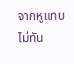จากหูแทบไม่ทัน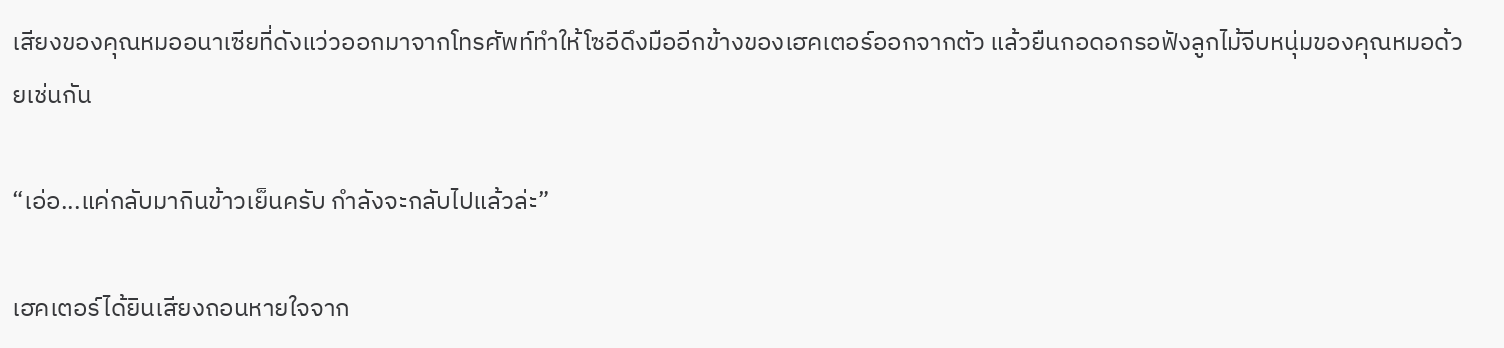เสียงของคุณหมออนาเซียที่ดังแว่วออกมาจากโทรศัพท์ทำให้โซอีดึงมืออีกข้างของเฮคเตอร์ออกจากตัว แล้วยืนกอดอกรอฟังลูกไม้จีบหนุ่มของคุณหมอด้วยเช่นกัน

“เอ่อ...แค่กลับมากินข้าวเย็นครับ กำลังจะกลับไปแล้วล่ะ”

เฮคเตอร์ได้ยินเสียงถอนหายใจจาก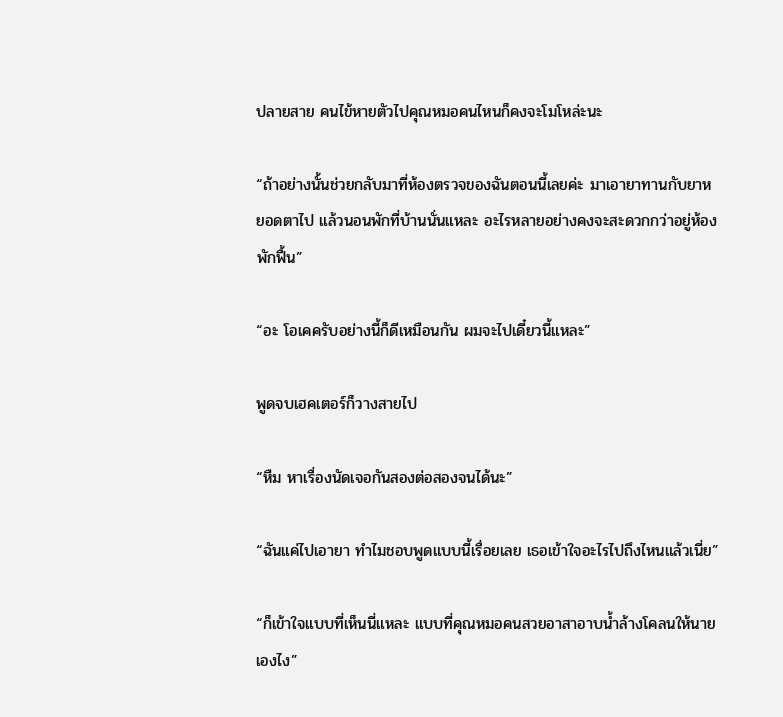ปลายสาย คนไข้หายตัวไปคุณหมอคนไหนก็คงจะโมโหล่ะนะ

“ถ้าอย่างนั้นช่วยกลับมาที่ห้องตรวจของฉันตอนนี้เลยค่ะ มาเอายาทานกับยาหยอดตาไป แล้วนอนพักที่บ้านนั่นแหละ อะไรหลายอย่างคงจะสะดวกกว่าอยู่ห้องพักฟื้น”

“อะ โอเคครับอย่างนี้ก็ดีเหมือนกัน ผมจะไปเดี๋ยวนี้แหละ”

พูดจบเฮคเตอร์ก็วางสายไป

“หืม หาเรื่องนัดเจอกันสองต่อสองจนได้นะ”

“ฉันแค่ไปเอายา ทำไมชอบพูดแบบนี้เรื่อยเลย เธอเข้าใจอะไรไปถึงไหนแล้วเนี่ย”

“ก็เข้าใจแบบที่เห็นนี่แหละ แบบที่คุณหมอคนสวยอาสาอาบน้ำล้างโคลนให้นายเองไง”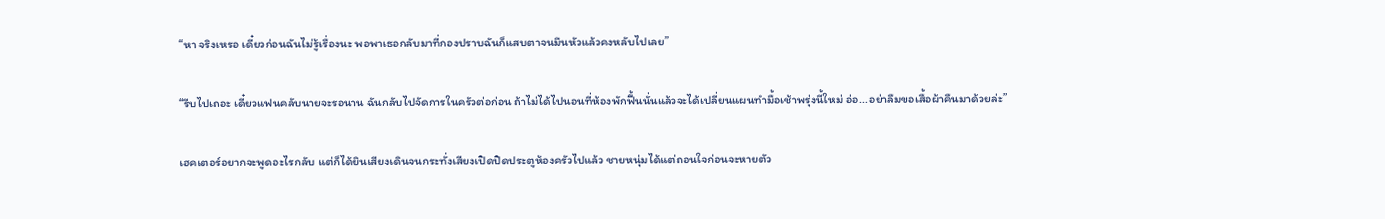“หา จริงเหรอ เดี๋ยวก่อนฉันไม่รู้เรื่องนะ พอพาเธอกลับมาที่กองปราบฉันก็แสบตาจนมึนหัวแล้วคงหลับไปเลย”

“รีบไปเถอะ เดี๋ยวแฟนคลับนายจะรอนาน ฉันกลับไปจัดการในครัวต่อก่อน ถ้าไม่ได้ไปนอนที่ห้องพักฟื้นนั่นแล้วจะได้เปลี่ยนแผนทำมื้อเช้าพรุ่งนี้ใหม่ อ่อ...อย่าลืมขอเสื้อผ้าคืนมาด้วยล่ะ”

เฮคเตอร์อยากจะพูดอะไรกลับ แต่ก็ได้ยินเสียงเดินจนกระทั่งเสียงเปิดปิดประตูห้องครัวไปแล้ว ชายหนุ่มได้แต่ถอนใจก่อนจะหายตัว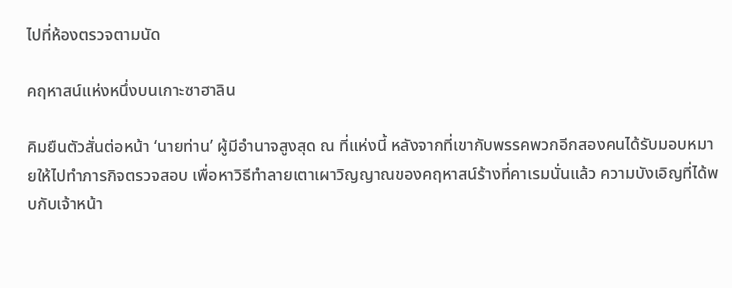ไปที่ห้องตรวจตามนัด

คฤหาสน์แห่งหนึ่งบนเกาะซาฮาลิน

คิมยืนตัวสั่นต่อหน้า ‘นายท่าน’ ผู้มีอำนาจสูงสุด ณ ที่แห่งนี้ หลังจากที่เขากับพรรคพวกอีกสองคนได้รับมอบหมายให้ไปทำภารกิจตรวจสอบ เพื่อหาวิธีทำลายเตาเผาวิญญาณของคฤหาสน์ร้างที่คาเรมนั่นแล้ว ความบังเอิญที่ได้พบกับเจ้าหน้า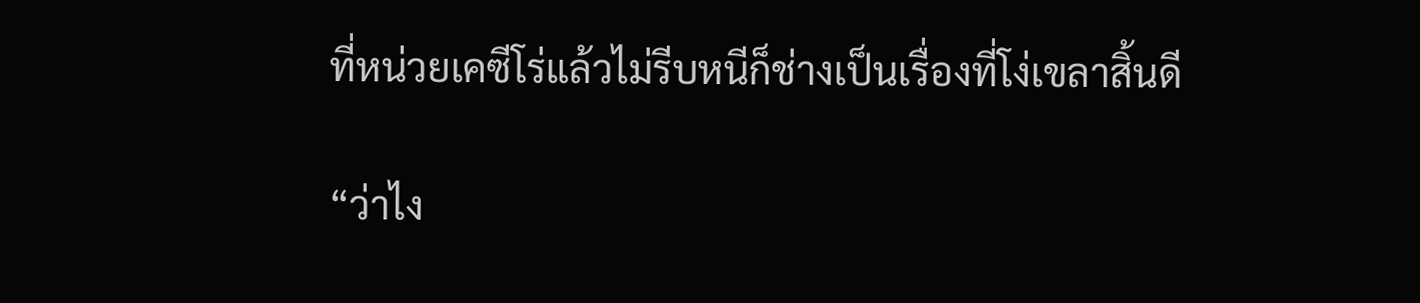ที่หน่วยเคซีโร่แล้วไม่รีบหนีก็ช่างเป็นเรื่องที่โง่เขลาสิ้นดี

“ว่าไง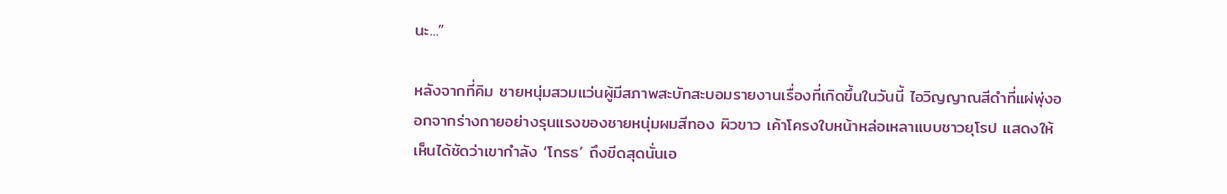นะ...”

หลังจากที่คิม ชายหนุ่มสวมแว่นผู้มีสภาพสะบักสะบอมรายงานเรื่องที่เกิดขึ้นในวันนี้ ไอวิญญาณสีดำที่แผ่พุ่งออกจากร่างกายอย่างรุนแรงของชายหนุ่มผมสีทอง ผิวขาว เค้าโครงใบหน้าหล่อเหลาแบบชาวยุโรป แสดงให้เห็นได้ชัดว่าเขากำลัง ‘โกรธ’ ถึงขีดสุดนั่นเอ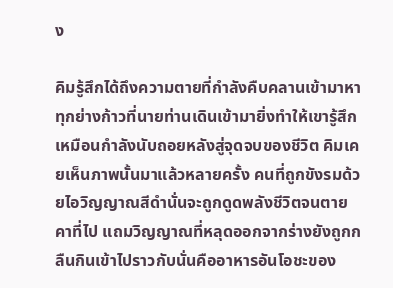ง

คิมรู้สึกได้ถึงความตายที่กำลังคืบคลานเข้ามาหา ทุกย่างก้าวที่นายท่านเดินเข้ามายิ่งทำให้เขารู้สึกเหมือนกำลังนับถอยหลังสู่จุดจบของชีวิต คิมเคยเห็นภาพนั้นมาแล้วหลายครั้ง คนที่ถูกขังรมด้วยไอวิญญาณสีดำนั่นจะถูกดูดพลังชีวิตจนตายคาที่ไป แถมวิญญาณที่หลุดออกจากร่างยังถูกกลืนกินเข้าไปราวกับนั่นคืออาหารอันโอชะของ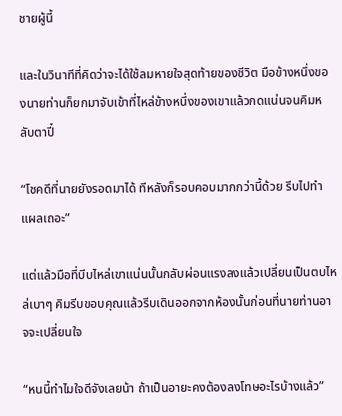ชายผู้นี้

และในวินาทีที่คิดว่าจะได้ใช้ลมหายใจสุดท้ายของชีวิต มือข้างหนึ่งของนายท่านก็ยกมาจับเข้าที่ไหล่ข้างหนึ่งของเขาแล้วกดแน่นจนคิมหลับตาปี๋

“โชคดีที่นายยังรอดมาได้ ทีหลังก็รอบคอบมากกว่านี้ด้วย รีบไปทำแผลเถอะ”

แต่แล้วมือที่บีบไหล่เขาแน่นนั้นกลับผ่อนแรงลงแล้วเปลี่ยนเป็นตบไหล่เบาๆ คิมรีบขอบคุณแล้วรีบเดินออกจากห้องนั้นก่อนที่นายท่านอาจจะเปลี่ยนใจ

“หนนี้ทำไมใจดีจังเลยน้า ถ้าเป็นอายะคงต้องลงโทษอะไรบ้างแล้ว”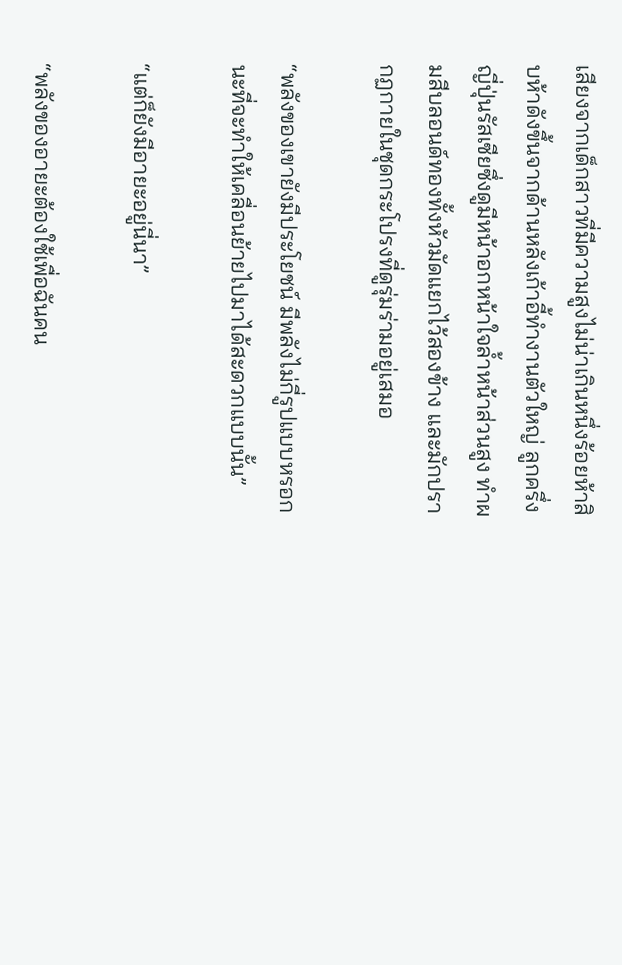เสียงจากเด็กสาวที่มีความสูงไม่น่าเกินหนึ่งร้อยห้าสิบห้าดังขึ้นจากด้านหลังเก้าอี้ทำงานตัวใหญ่ ลูกครึ่งญี่ปุ่นรัสเซียซึ่งดูมีหน้าอกหน้าใจล้ำหน้าส่วนสูง ทำผมสีบลอนด์ทองทั้งหัวมัดแยกไว้สองข้าง และมักปรากฏกายในชุดกระโปรงที่ดูรุ่มร่ามอยู่เสมอ

“พลังของเขายังมีประโยชน์ มีพลังไม่กี่รูปแบบหรอกนะที่จะทำให้เคลื่อนย้ายไปมาได้สะดวกแบบนั้น”

“แต่ก็ยังมีอายะอยู่นี่นา”

“พลังของอายะต้องใช้เพื่อฉันคน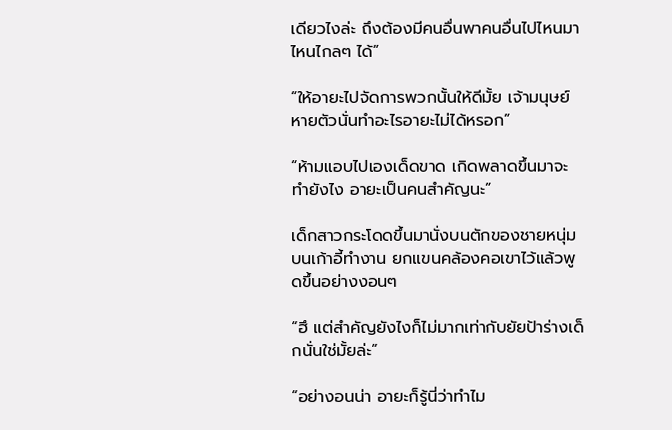เดียวไงล่ะ ถึงต้องมีคนอื่นพาคนอื่นไปไหนมาไหนไกลๆ ได้”

“ให้อายะไปจัดการพวกนั้นให้ดีมั้ย เจ้ามนุษย์หายตัวนั่นทำอะไรอายะไม่ได้หรอก”

“ห้ามแอบไปเองเด็ดขาด เกิดพลาดขึ้นมาจะทำยังไง อายะเป็นคนสำคัญนะ”

เด็กสาวกระโดดขึ้นมานั่งบนตักของชายหนุ่มบนเก้าอี้ทำงาน ยกแขนคล้องคอเขาไว้แล้วพูดขึ้นอย่างงอนๆ

“ฮึ แต่สำคัญยังไงก็ไม่มากเท่ากับยัยป้าร่างเด็กนั่นใช่มั้ยล่ะ”

“อย่างอนน่า อายะก็รู้นี่ว่าทำไม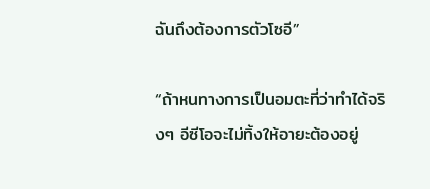ฉันถึงต้องการตัวโซอี”

“ถ้าหนทางการเป็นอมตะที่ว่าทำได้จริงๆ อีซีโอจะไม่ทิ้งให้อายะต้องอยู่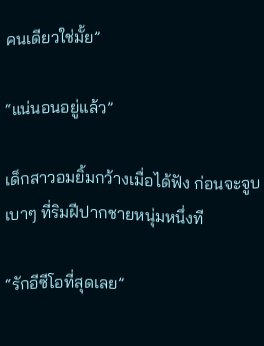คนเดียวใช่มั้ย”

“แน่นอนอยู่แล้ว”

เด็กสาวอมยิ้มกว้างเมื่อได้ฟัง ก่อนจะจูบเบาๆ ที่ริมฝีปากชายหนุ่มหนึ่งที

“รักอีซีโอที่สุดเลย”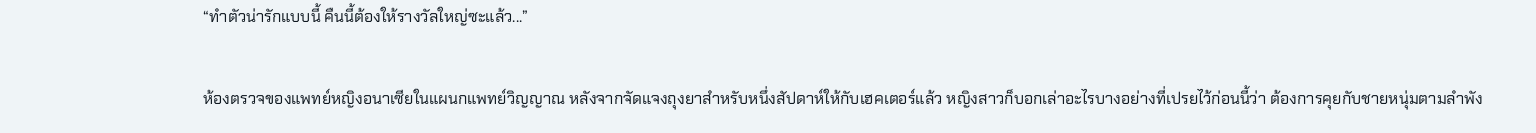“ทำตัวน่ารักแบบนี้ คืนนี้ต้องให้รางวัลใหญ่ซะแล้ว...”

ห้องตรวจของแพทย์หญิงอนาเซียในแผนกแพทย์วิญญาณ หลังจากจัดแจงถุงยาสำหรับหนึ่งสัปดาห์ให้กับเฮคเตอร์แล้ว หญิงสาวก็บอกเล่าอะไรบางอย่างที่เปรยไว้ก่อนนี้ว่า ต้องการคุยกับชายหนุ่มตามลำพัง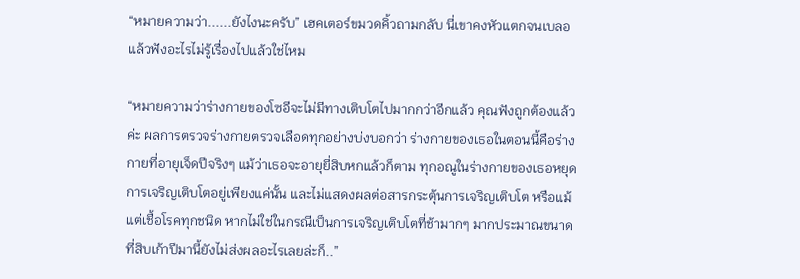“หมายความว่า......ยังไงนะครับ” เฮคเตอร์ขมวดคิ้วถามกลับ นี่เขาคงหัวแตกจนเบลอแล้วฟังอะไรไม่รู้เรื่องไปแล้วใช่ไหม

“หมายความว่าร่างกายของโซอีจะไม่มีทางเติบโตไปมากกว่าอีกแล้ว คุณฟังถูกต้องแล้วค่ะ ผลการตรวจร่างกายตรวจเลือดทุกอย่างบ่งบอกว่า ร่างกายของเธอในตอนนี้คือร่างกายที่อายุเจ็ดปีจริงๆ แม้ว่าเธอจะอายุยี่สิบหกแล้วก็ตาม ทุกอณูในร่างกายของเธอหยุดการเจริญเติบโตอยู่เพียงแค่นั้น และไม่แสดงผลต่อสารกระตุ้นการเจริญเติบโต หรือแม้แต่เชื้อโรคทุกชนิด หากไม่ใช่ในกรณีเป็นการเจริญเติบโตที่ช้ามากๆ มากประมาณขนาดที่สิบเก้าปีมานี้ยังไม่ส่งผลอะไรเลยล่ะก็..”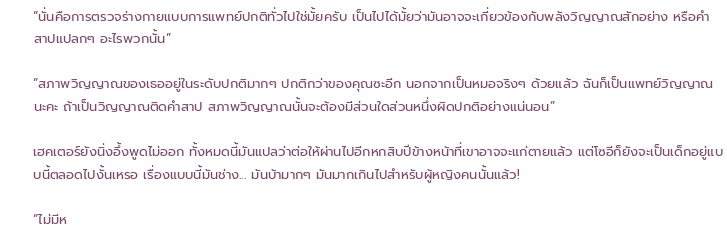“นั่นคือการตรวจร่างกายแบบการแพทย์ปกติทั่วไปใช่มั้ยครับ เป็นไปได้มั้ยว่ามันอาจจะเกี่ยวข้องกับพลังวิญญาณสักอย่าง หรือคำสาปแปลกๆ อะไรพวกนั้น”

“สภาพวิญญาณของเธออยู่ในระดับปกติมากๆ ปกติกว่าของคุณซะอีก นอกจากเป็นหมอจริงๆ ด้วยแล้ว ฉันก็เป็นแพทย์วิญญาณนะคะ ถ้าเป็นวิญญาณติดคำสาป สภาพวิญญาณนั้นจะต้องมีส่วนใดส่วนหนึ่งผิดปกติอย่างแน่นอน”

เฮคเตอร์ยังนิ่งอึ้งพูดไม่ออก ทั้งหมดนี้มันแปลว่าต่อให้ผ่านไปอีกหกสิบปีข้างหน้าที่เขาอาจจะแก่ตายแล้ว แต่โซอีก็ยังจะเป็นเด็กอยู่แบบนี้ตลอดไปงั้นเหรอ เรื่องแบบนี้มันช่าง... มันบ้ามากๆ มันมากเกินไปสำหรับผู้หญิงคนนั้นแล้ว!

“ไม่มีห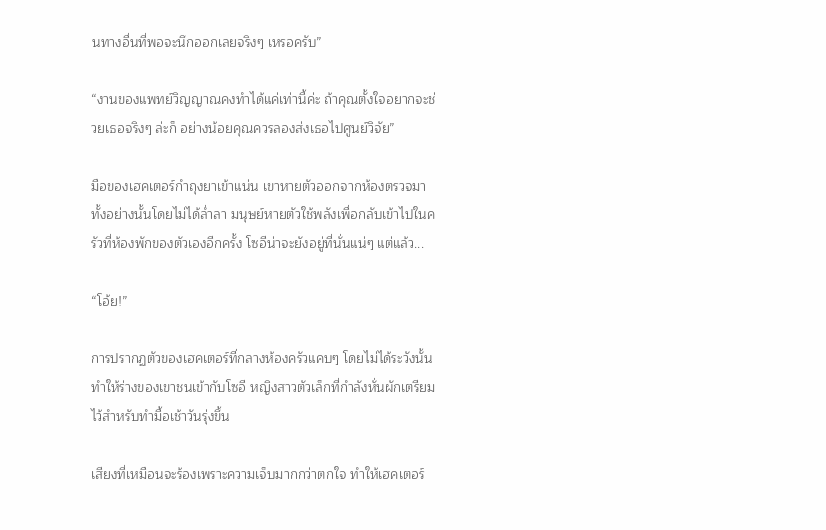นทางอื่นที่พอจะนึกออกเลยจริงๆ เหรอครับ”

“งานของแพทย์วิญญาณคงทำได้แค่เท่านี้ค่ะ ถ้าคุณตั้งใจอยากจะช่วยเธอจริงๆ ล่ะก็ อย่างน้อยคุณควรลองส่งเธอไปศูนย์วิจัย”

มือของเฮคเตอร์กำถุงยาเข้าแน่น เขาหายตัวออกจากห้องตรวจมาทั้งอย่างนั้นโดยไม่ได้ล่ำลา มนุษย์หายตัวใช้พลังเพื่อกลับเข้าไปในครัวที่ห้องพักของตัวเองอีกครั้ง โซอีน่าจะยังอยู่ที่นั่นแน่ๆ แต่แล้ว...

“โอ้ย!”

การปรากฏตัวของเฮคเตอร์ที่กลางห้องครัวแคบๆ โดยไม่ได้ระวังนั้นทำให้ร่างของเขาชนเข้ากับโซอี หญิงสาวตัวเล็กที่กำลังหั่นผักเตรียมไว้สำหรับทำมื้อเช้าวันรุ่งขึ้น

เสียงที่เหมือนจะร้องเพราะความเจ็บมากกว่าตกใจ ทำให้เฮคเตอร์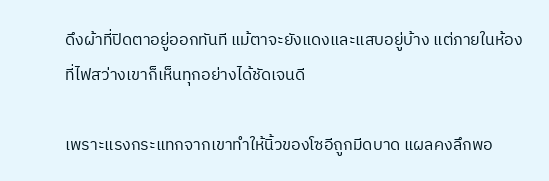ดึงผ้าที่ปิดตาอยู่ออกทันที แม้ตาจะยังแดงและแสบอยู่บ้าง แต่ภายในห้องที่ไฟสว่างเขาก็เห็นทุกอย่างได้ชัดเจนดี

เพราะแรงกระแทกจากเขาทำให้นิ้วของโซอีถูกมีดบาด แผลคงลึกพอ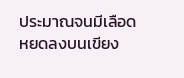ประมาณจนมีเลือดหยดลงบนเขียง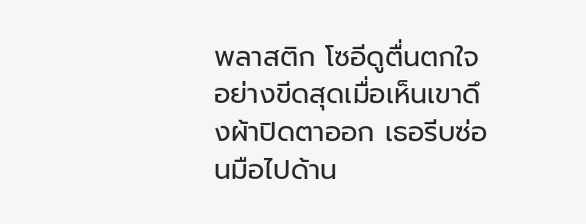พลาสติก โซอีดูตื่นตกใจอย่างขีดสุดเมื่อเห็นเขาดึงผ้าปิดตาออก เธอรีบซ่อนมือไปด้าน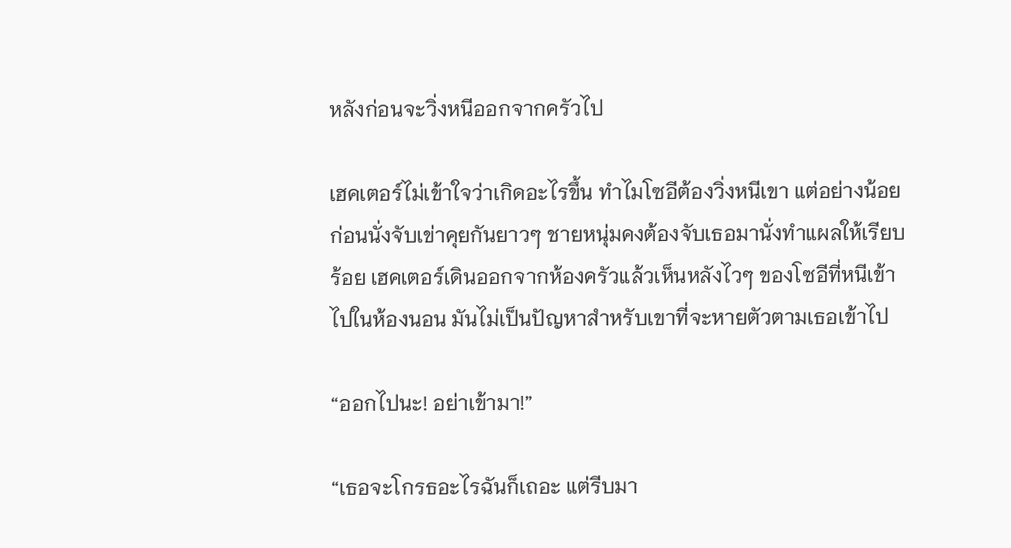หลังก่อนจะวิ่งหนีออกจากครัวไป

เฮคเตอร์ไม่เข้าใจว่าเกิดอะไรขึ้น ทำไมโซอีต้องวิ่งหนีเขา แต่อย่างน้อยก่อนนั่งจับเข่าคุยกันยาวๆ ชายหนุ่มคงต้องจับเธอมานั่งทำแผลให้เรียบร้อย เฮคเตอร์เดินออกจากห้องครัวแล้วเห็นหลังไวๆ ของโซอีที่หนีเข้าไปในห้องนอน มันไม่เป็นปัญหาสำหรับเขาที่จะหายตัวตามเธอเข้าไป

“ออกไปนะ! อย่าเข้ามา!”

“เธอจะโกรธอะไรฉันก็เถอะ แต่รีบมา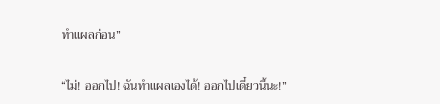ทำแผลก่อน”

“ไม่! ออกไป! ฉันทำแผลเองได้! ออกไปเดี๋ยวนี้นะ!”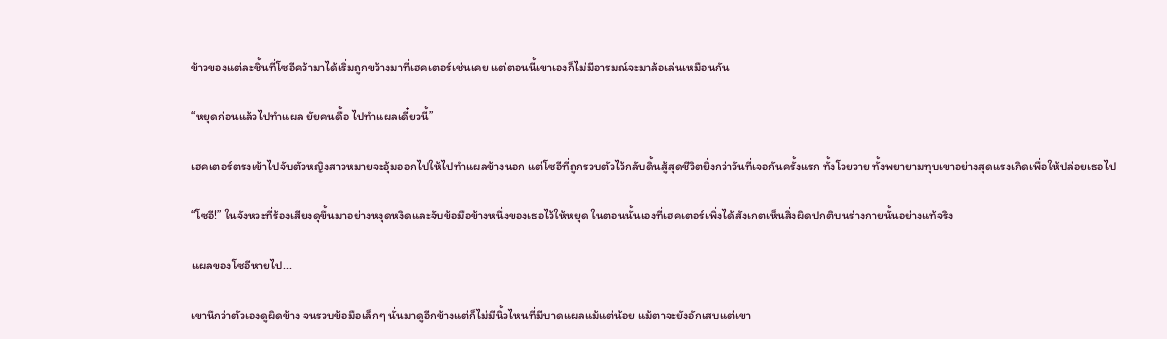ข้าวของแต่ละชิ้นที่โซอีคว้ามาได้เริ่มถูกขว้างมาที่เฮคเตอร์เช่นเคย แต่ตอนนี้เขาเองก็ไม่มีอารมณ์จะมาล้อเล่นเหมือนกัน

“หยุดก่อนแล้วไปทำแผล ยัยคนดื้อ ไปทำแผลเดี๋ยวนี้”

เฮคเตอร์ตรงเข้าไปจับตัวหญิงสาวหมายจะอุ้มออกไปให้ไปทำแผลข้างนอก แต่โซอีที่ถูกรวบตัวไว้กลับดิ้นสู้สุดชีวิตยิ่งกว่าวันที่เจอกันครั้งแรก ทั้งโวยวาย ทั้งพยายามทุบเขาอย่างสุดแรงเกิดเพื่อให้ปล่อยเธอไป

“โซอี!” ในจังหวะที่ร้องเสียงดุขึ้นมาอย่างหงุดหงิดและจับข้อมือข้างหนึ่งของเธอไว้ให้หยุด ในตอนนั้นเองที่เฮคเตอร์เพิ่งได้สังเกตเห็นสิ่งผิดปกติบนร่างกายนั้นอย่างแท้จริง

แผลของโซอีหายไป...

เขานึกว่าตัวเองดูผิดข้าง จนรวบข้อมือเล็กๆ นั่นมาดูอีกข้างแต่ก็ไม่มีนิ้วไหนที่มีบาดแผลแม้แต่น้อย แม้ตาจะยังอักเสบแต่เขา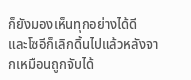ก็ยังมองเห็นทุกอย่างได้ดี และโซอีก็เลิกดิ้นไปแล้วหลังจากเหมือนถูกจับได้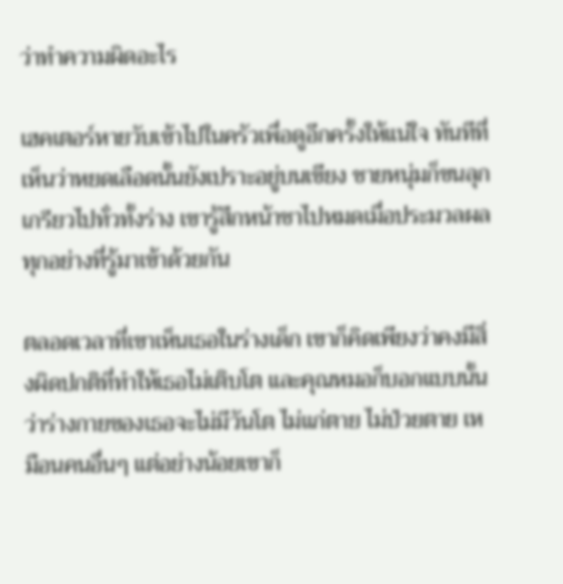ว่าทำความผิดอะไร

เฮคเตอร์หายวับเข้าไปในครัวเพื่อดูอีกครั้งให้แน่ใจ ทันทีที่เห็นว่าหยดเลือดนั้นยังเปราะอยู่บนเขียง ชายหนุ่มก็ขนลุกเกรียวไปทั่วทั้งร่าง เขารู้สึกหน้าชาไปหมดเมื่อประมวลผลทุกอย่างที่รู้มาเข้าด้วยกัน

ตลอดเวลาที่เขาเห็นเธอในร่างเด็ก เขาก็คิดเพียงว่าคงมีสิ่งผิดปกติที่ทำให้เธอไม่เติบโต และคุณหมอก็บอกแบบนั้นว่าร่างกายของเธอจะไม่มีวันโต ไม่แก่ตาย ไม่ป่วยตาย เหมือนคนอื่นๆ แต่อย่างน้อยเขาก็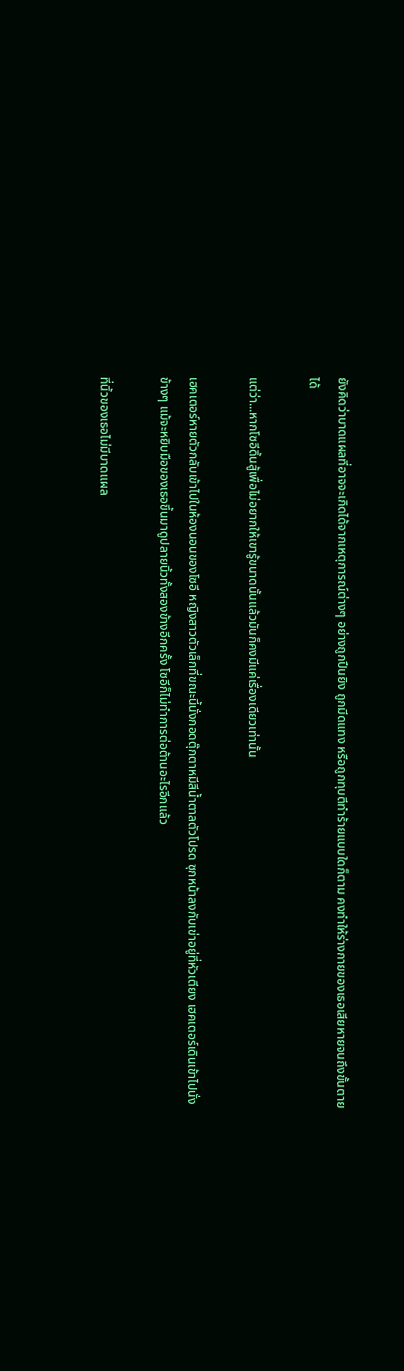ยังคิดว่าบาดแผลที่อาจจะเกิดได้จากเหตุการณ์ต่างๆ อย่างถูกปืนยิง ถูกมีดแทง หรือถูกทุบตีทำร้ายแบบใดก็ตาม คงทำให้ร่างกายของเธอเสียหายจนถึงขั้นตายได้

แต่ว่า...หากโซอีดิ้นสู้เพื่อไม่อยากให้เขารู้ขนาดนั้นแล้วมันก็คงมีแค่เรื่องเดียวเท่านั้น

เฮคเตอร์หายตัวกลับเข้าไปในห้องนอนของโซอี หญิงสาวตัวเล็กที่ขณะนี้นั่งกอดตุ๊กตาหมีสีน้ำตาลตัวโปรด ซุกหน้าลงกับเข่าอยู่ที่หัวเตียง เฮคเตอร์เดินเข้าไปนั่งข้างๆ แม้จะหยิบมือของเธอขึ้นมาดูปลายนิ้วทั้งสองข้างอีกครั้ง โซอีก็ไม่ทำการต่อต้านอะไรอีกแล้ว

ที่นิ้วของเธอไม่มีบาดแผล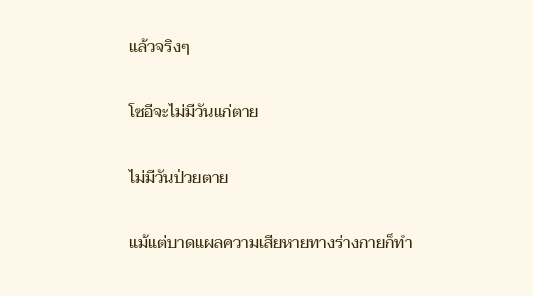แล้วจริงๆ

โซอีจะไม่มีวันแก่ตาย

ไม่มีวันป่วยตาย

แม้แต่บาดแผลความเสียหายทางร่างกายก็ทำ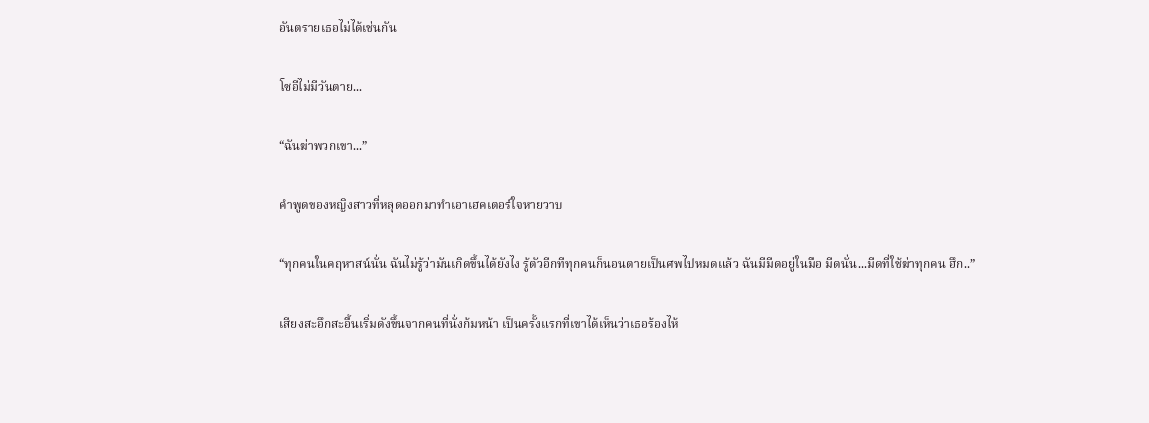อันตรายเธอไม่ได้เช่นกัน

โซอีไม่มีวันตาย...

“ฉันฆ่าพวกเขา...”

คำพูดของหญิงสาวที่หลุดออกมาทำเอาเฮคเตอร์ใจหายวาบ

“ทุกคนในคฤหาสน์นั่น ฉันไม่รู้ว่ามันเกิดขึ้นได้ยังไง รู้ตัวอีกทีทุกคนก็นอนตายเป็นศพไปหมดแล้ว ฉันมีมีดอยู่ในมือ มีดนั่น...มีดที่ใช้ฆ่าทุกคน ฮึก..”

เสียงสะอึกสะอื้นเริ่มดังขึ้นจากคนที่นั่งก้มหน้า เป็นครั้งแรกที่เขาได้เห็นว่าเธอร้องไห้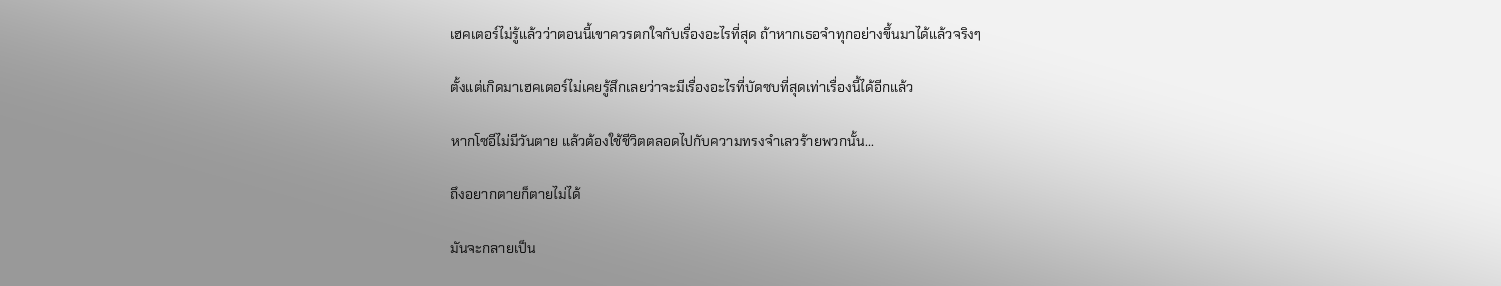เฮคเตอร์ไม่รู้แล้วว่าตอนนี้เขาควรตกใจกับเรื่องอะไรที่สุด ถ้าหากเธอจำทุกอย่างขึ้นมาได้แล้วจริงๆ

ตั้งแต่เกิดมาเฮคเตอร์ไม่เคยรู้สึกเลยว่าจะมีเรื่องอะไรที่บัดซบที่สุดเท่าเรื่องนี้ได้อีกแล้ว

หากโซอีไม่มีวันตาย แล้วต้องใช้ชีวิตตลอดไปกับความทรงจำเลวร้ายพวกนั้น...

ถึงอยากตายก็ตายไม่ได้

มันจะกลายเป็น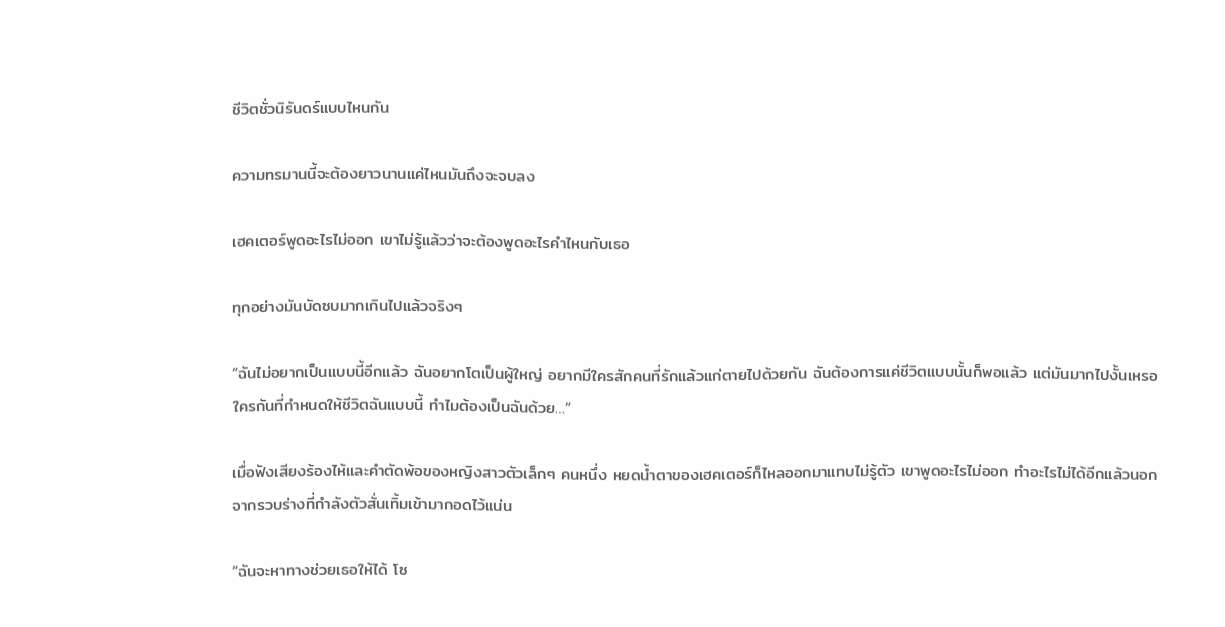ชีวิตชั่วนิรันดร์แบบไหนกัน

ความทรมานนี้จะต้องยาวนานแค่ไหนมันถึงจะจบลง

เฮคเตอร์พูดอะไรไม่ออก เขาไม่รู้แล้วว่าจะต้องพูดอะไรคำไหนกับเธอ

ทุกอย่างมันบัดซบมากเกินไปแล้วจริงๆ

“ฉันไม่อยากเป็นแบบนี้อีกแล้ว ฉันอยากโตเป็นผู้ใหญ่ อยากมีใครสักคนที่รักแล้วแก่ตายไปด้วยกัน ฉันต้องการแค่ชีวิตแบบนั้นก็พอแล้ว แต่มันมากไปงั้นเหรอ ใครกันที่กำหนดให้ชีวิตฉันแบบนี้ ทำไมต้องเป็นฉันด้วย…”

เมื่อฟังเสียงร้องไห้และคำตัดพ้อของหญิงสาวตัวเล็กๆ คนหนึ่ง หยดน้ำตาของเฮคเตอร์ก็ไหลออกมาแทบไม่รู้ตัว เขาพูดอะไรไม่ออก ทำอะไรไม่ได้อีกแล้วนอกจากรวบร่างที่กำลังตัวสั่นเทิ้มเข้ามากอดไว้แน่น

“ฉันจะหาทางช่วยเธอให้ได้ โซ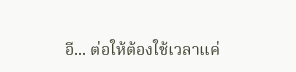อี... ต่อให้ต้องใช้เวลาแค่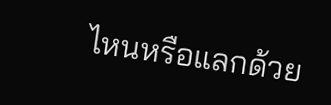ไหนหรือแลกด้วย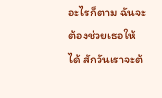อะไรก็ตาม ฉันจะต้องช่วยเธอให้ได้ สักวันเราจะต้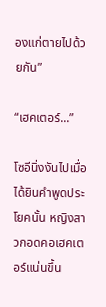องแก่ตายไปด้วยกัน”

“เฮคเตอร์...”

โซอีนิ่งงันไปเมื่อได้ยินคำพูดประโยคนั้น หญิงสาวกอดคอเฮคเตอร์แน่นขึ้น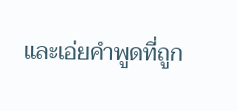และเอ่ยคำพูดที่ถูก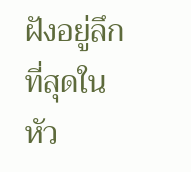ฝังอยู่ลึกที่สุดในหัว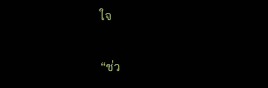ใจ

“ช่ว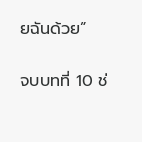ยฉันด้วย”

จบบทที่ 10 ช่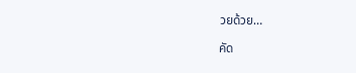วยด้วย…

คัด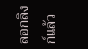ลอกลิงก์แล้ว